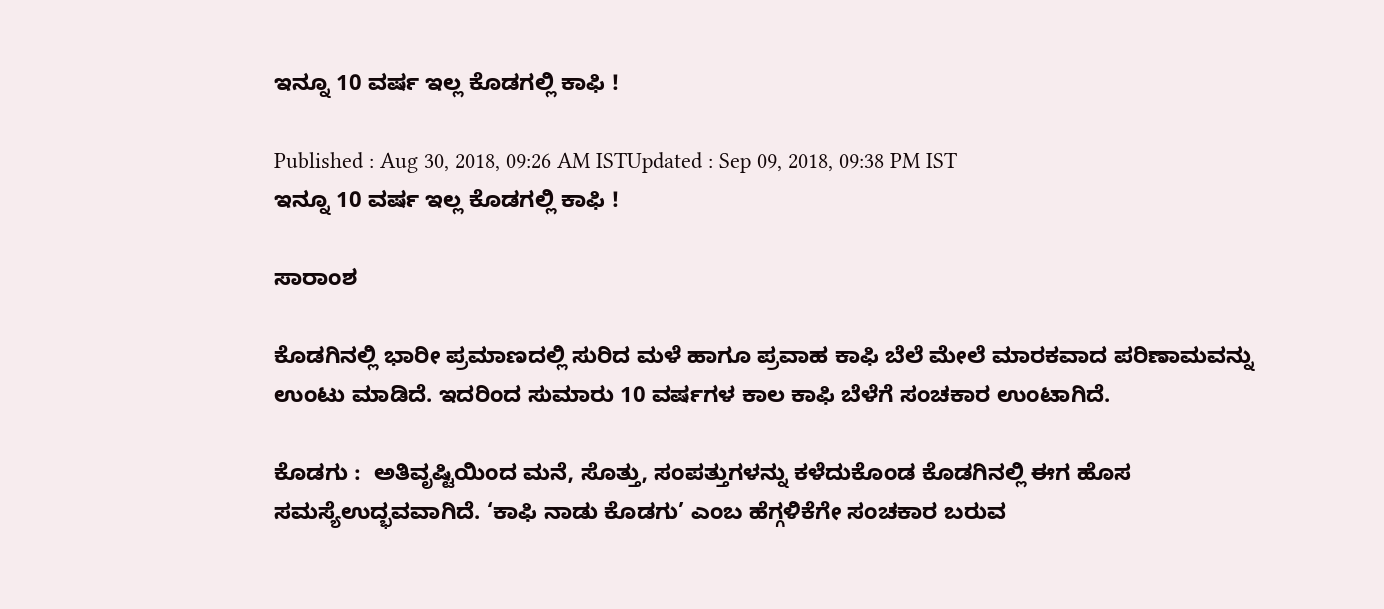ಇನ್ನೂ 10 ವರ್ಷ ಇಲ್ಲ ಕೊಡಗಲ್ಲಿ ಕಾಫಿ !

Published : Aug 30, 2018, 09:26 AM ISTUpdated : Sep 09, 2018, 09:38 PM IST
ಇನ್ನೂ 10 ವರ್ಷ ಇಲ್ಲ ಕೊಡಗಲ್ಲಿ ಕಾಫಿ !

ಸಾರಾಂಶ

ಕೊಡಗಿನಲ್ಲಿ ಭಾರೀ ಪ್ರಮಾಣದಲ್ಲಿ ಸುರಿದ ಮಳೆ ಹಾಗೂ ಪ್ರವಾಹ ಕಾಫಿ ಬೆಲೆ ಮೇಲೆ ಮಾರಕವಾದ ಪರಿಣಾಮವನ್ನು ಉಂಟು ಮಾಡಿದೆ. ಇದರಿಂದ ಸುಮಾರು 10 ವರ್ಷಗಳ ಕಾಲ ಕಾಫಿ ಬೆಳೆಗೆ ಸಂಚಕಾರ ಉಂಟಾಗಿದೆ.

ಕೊಡಗು :  ಅತಿವೃಷ್ಟಿಯಿಂದ ಮನೆ, ಸೊತ್ತು, ಸಂಪತ್ತುಗಳನ್ನು ಕಳೆದುಕೊಂಡ ಕೊಡಗಿನಲ್ಲಿ ಈಗ ಹೊಸ ಸಮಸ್ಯೆಉದ್ಭವವಾಗಿದೆ. ‘ಕಾಫಿ ನಾಡು ಕೊಡಗು’ ಎಂಬ ಹೆಗ್ಗಳಿಕೆಗೇ ಸಂಚಕಾರ ಬರುವ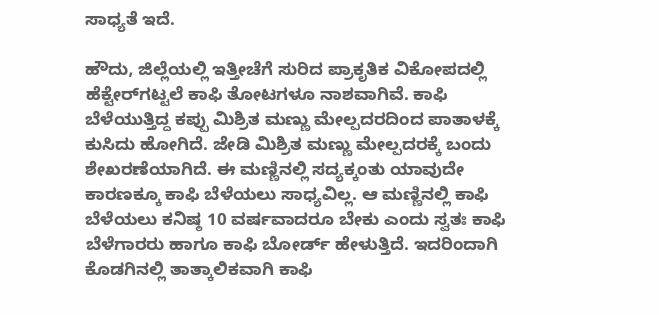ಸಾಧ್ಯತೆ ಇದೆ.

ಹೌದು, ಜಿಲ್ಲೆಯಲ್ಲಿ ಇತ್ತೀಚೆಗೆ ಸುರಿದ ಪ್ರಾಕೃತಿಕ ವಿಕೋಪದಲ್ಲಿ ಹೆಕ್ಟೇರ್‌ಗಟ್ಟಲೆ ಕಾಫಿ ತೋಟಗಳೂ ನಾಶವಾಗಿವೆ. ಕಾಫಿ ಬೆಳೆಯುತ್ತಿದ್ದ ಕಪ್ಪು ಮಿಶ್ರಿತ ಮಣ್ಣು ಮೇಲ್ಪದರದಿಂದ ಪಾತಾಳಕ್ಕೆ ಕುಸಿದು ಹೋಗಿದೆ. ಜೇಡಿ ಮಿಶ್ರಿತ ಮಣ್ಣು ಮೇಲ್ಪದರಕ್ಕೆ ಬಂದು ಶೇಖರಣೆಯಾಗಿದೆ. ಈ ಮಣ್ಣಿನಲ್ಲಿ ಸದ್ಯಕ್ಕಂತು ಯಾವುದೇ ಕಾರಣಕ್ಕೂ ಕಾಫಿ ಬೆಳೆಯಲು ಸಾಧ್ಯವಿಲ್ಲ. ಆ ಮಣ್ಣಿನಲ್ಲಿ ಕಾಫಿ ಬೆಳೆಯಲು ಕನಿಷ್ಠ 10 ವರ್ಷವಾದರೂ ಬೇಕು ಎಂದು ಸ್ವತಃ ಕಾಫಿ ಬೆಳೆಗಾರರು ಹಾಗೂ ಕಾಫಿ ಬೋರ್ಡ್‌ ಹೇಳುತ್ತಿದೆ. ಇದರಿಂದಾಗಿ ಕೊಡಗಿನಲ್ಲಿ ತಾತ್ಕಾಲಿಕವಾಗಿ ಕಾಫಿ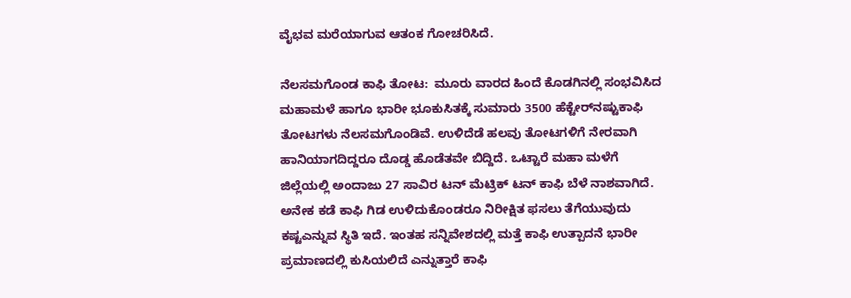ವೈಭವ ಮರೆಯಾಗುವ ಆತಂಕ ಗೋಚರಿಸಿದೆ.

ನೆಲಸಮಗೊಂಡ ಕಾಫಿ ತೋಟ:  ಮೂರು ವಾರದ ಹಿಂದೆ ಕೊಡಗಿನಲ್ಲಿ ಸಂಭವಿಸಿದ ಮಹಾಮಳೆ ಹಾಗೂ ಭಾರೀ ಭೂಕುಸಿತಕ್ಕೆ ಸುಮಾರು 3500 ಹೆಕ್ಟೇರ್‌ನಷ್ಟುಕಾಫಿ ತೋಟಗಳು ನೆಲಸಮಗೊಂಡಿವೆ. ಉಳಿದೆಡೆ ಹಲವು ತೋಟಗಳಿಗೆ ನೇರವಾಗಿ ಹಾನಿಯಾಗದಿದ್ದರೂ ದೊಡ್ಡ ಹೊಡೆತವೇ ಬಿದ್ದಿದೆ. ಒಟ್ಟಾರೆ ಮಹಾ ಮಳೆಗೆ ಜಿಲ್ಲೆಯಲ್ಲಿ ಅಂದಾಜು 27 ಸಾವಿರ ಟನ್‌ ಮೆಟ್ರಿಕ್‌ ಟನ್‌ ಕಾಫಿ ಬೆಳೆ ನಾಶವಾಗಿದೆ. ಅನೇಕ ಕಡೆ ಕಾಫಿ ಗಿಡ ಉಳಿದುಕೊಂಡರೂ ನಿರೀಕ್ಷಿತ ಫಸಲು ತೆಗೆಯುವುದು ಕಷ್ಟಎನ್ನುವ ಸ್ಥಿತಿ ಇದೆ. ಇಂತಹ ಸನ್ನಿವೇಶದಲ್ಲಿ ಮತ್ತೆ ಕಾಫಿ ಉತ್ಪಾದನೆ ಭಾರೀ ಪ್ರಮಾಣದಲ್ಲಿ ಕುಸಿಯಲಿದೆ ಎನ್ನುತ್ತಾರೆ ಕಾಫಿ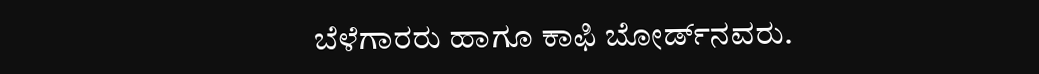ಬೆಳೆಗಾರರು ಹಾಗೂ ಕಾಫಿ ಬೋರ್ಡ್‌ನವರು.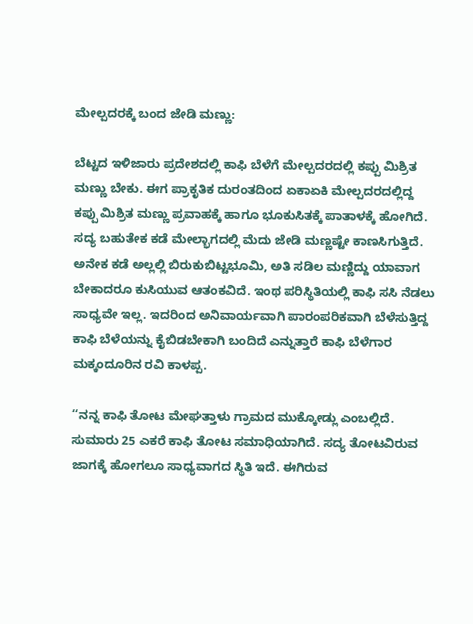ಮೇಲ್ಪದರಕ್ಕೆ ಬಂದ ಜೇಡಿ ಮಣ್ಣು:

ಬೆಟ್ಟದ ಇಳಿಜಾರು ಪ್ರದೇಶದಲ್ಲಿ ಕಾಫಿ ಬೆಳೆಗೆ ಮೇಲ್ಪದರದಲ್ಲಿ ಕಪ್ಪು ಮಿಶ್ರಿತ ಮಣ್ಣು ಬೇಕು. ಈಗ ಪ್ರಾಕೃತಿಕ ದುರಂತದಿಂದ ಏಕಾಏಕಿ ಮೇಲ್ಪದರದಲ್ಲಿದ್ದ ಕಪ್ಪು ಮಿಶ್ರಿತ ಮಣ್ಣು ಪ್ರವಾಹಕ್ಕೆ ಹಾಗೂ ಭೂಕುಸಿತಕ್ಕೆ ಪಾತಾಳಕ್ಕೆ ಹೋಗಿದೆ. ಸದ್ಯ ಬಹುತೇಕ ಕಡೆ ಮೇಲ್ಭಾಗದಲ್ಲಿ ಮೆದು ಜೇಡಿ ಮಣ್ಣಷ್ಟೇ ಕಾಣಸಿಗುತ್ತಿದೆ. ಅನೇಕ ಕಡೆ ಅಲ್ಲಲ್ಲಿ ಬಿರುಕುಬಿಟ್ಟಭೂಮಿ, ಅತಿ ಸಡಿಲ ಮಣ್ಣಿದ್ದು ಯಾವಾಗ ಬೇಕಾದರೂ ಕುಸಿಯುವ ಆತಂಕವಿದೆ. ಇಂಥ ಪರಿಸ್ಥಿತಿಯಲ್ಲಿ ಕಾಫಿ ಸಸಿ ನೆಡಲು ಸಾಧ್ಯವೇ ಇಲ್ಲ. ಇದರಿಂದ ಅನಿವಾರ್ಯವಾಗಿ ಪಾರಂಪರಿಕವಾಗಿ ಬೆಳೆಸುತ್ತಿದ್ದ ಕಾಫಿ ಬೆಳೆಯನ್ನು ಕೈಬಿಡಬೇಕಾಗಿ ಬಂದಿದೆ ಎನ್ನುತ್ತಾರೆ ಕಾಫಿ ಬೆಳೆಗಾರ ಮಕ್ಕಂದೂರಿನ ರವಿ ಕಾಳಪ್ಪ.

‘‘ನನ್ನ ಕಾಫಿ ತೋಟ ಮೇಘತ್ತಾಳು ಗ್ರಾಮದ ಮುಕ್ಕೋಡ್ಲು ಎಂಬಲ್ಲಿದೆ. ಸುಮಾರು 25 ಎಕರೆ ಕಾಫಿ ತೋಟ ಸಮಾಧಿಯಾಗಿದೆ. ಸದ್ಯ ತೋಟವಿರುವ ಜಾಗಕ್ಕೆ ಹೋಗಲೂ ಸಾಧ್ಯವಾಗದ ಸ್ಥಿತಿ ಇದೆ. ಈಗಿರುವ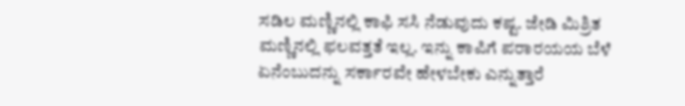ಸಡಿಲ ಮಣ್ಣಿನಲ್ಲಿ ಕಾಫಿ ಸಸಿ ನೆಡುವುದು ಕಷ್ಟ. ಜೇಡಿ ಮಿಶ್ರಿತ ಮಣ್ಣಿನಲ್ಲಿ ಫಲವತ್ತತೆ ಇಲ್ಲ. ಇನ್ನು ಕಾಪಿಗೆ ಪರಾರ‍ಯಯ ಬೆಳೆ ಏನೆಂಬುದನ್ನು ಸರ್ಕಾರವೇ ಹೇಳಬೇಕು ಎನ್ನುತ್ತಾರೆ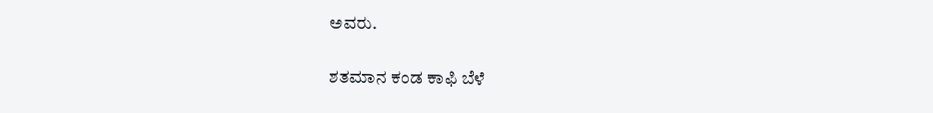ಅವರು.

ಶತಮಾನ ಕಂಡ ಕಾಫಿ ಬೆಳೆ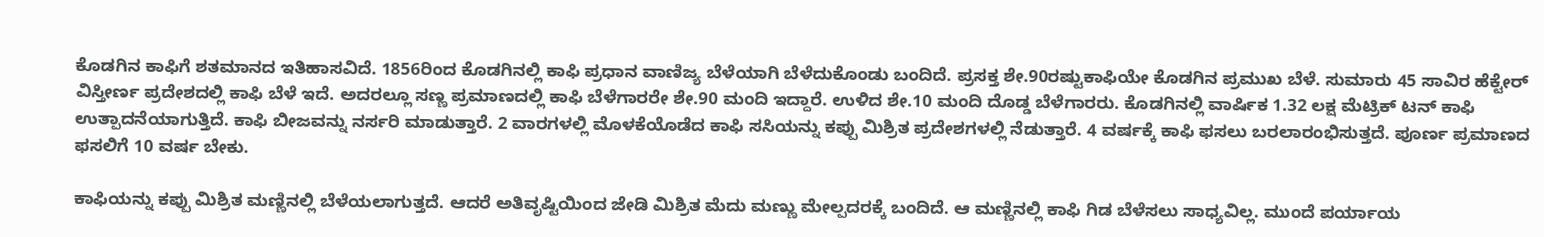ಕೊಡಗಿನ ಕಾಫಿಗೆ ಶತಮಾನದ ಇತಿಹಾಸವಿದೆ. 1856ರಿಂದ ಕೊಡಗಿನಲ್ಲಿ ಕಾಫಿ ಪ್ರಧಾನ ವಾಣಿಜ್ಯ ಬೆಳೆಯಾಗಿ ಬೆಳೆದುಕೊಂಡು ಬಂದಿದೆ. ಪ್ರಸಕ್ತ ಶೇ.90ರಷ್ಟುಕಾಫಿಯೇ ಕೊಡಗಿನ ಪ್ರಮುಖ ಬೆಳೆ. ಸುಮಾರು 45 ಸಾವಿರ ಹೆಕ್ಟೇರ್‌ ವಿಸ್ತೀರ್ಣ ಪ್ರದೇಶದಲ್ಲಿ ಕಾಫಿ ಬೆಳೆ ಇದೆ. ಅದರಲ್ಲೂ ಸಣ್ಣ ಪ್ರಮಾಣದಲ್ಲಿ ಕಾಫಿ ಬೆಳೆಗಾರರೇ ಶೇ.90 ಮಂದಿ ಇದ್ದಾರೆ. ಉಳಿದ ಶೇ.10 ಮಂದಿ ದೊಡ್ಡ ಬೆಳೆಗಾರರು. ಕೊಡಗಿನಲ್ಲಿ ವಾರ್ಷಿಕ 1.32 ಲಕ್ಷ ಮೆಟ್ರಿಕ್‌ ಟನ್‌ ಕಾಫಿ ಉತ್ಪಾದನೆಯಾಗುತ್ತಿದೆ. ಕಾಫಿ ಬೀಜವನ್ನು ನರ್ಸರಿ ಮಾಡುತ್ತಾರೆ. 2 ವಾರಗಳಲ್ಲಿ ಮೊಳಕೆಯೊಡೆದ ಕಾಫಿ ಸಸಿಯನ್ನು ಕಪ್ಪು ಮಿಶ್ರಿತ ಪ್ರದೇಶಗಳಲ್ಲಿ ನೆಡುತ್ತಾರೆ. 4 ವರ್ಷಕ್ಕೆ ಕಾಫಿ ಫಸಲು ಬರಲಾರಂಭಿಸುತ್ತದೆ. ಪೂರ್ಣ ಪ್ರಮಾಣದ ಫಸಲಿಗೆ 10 ವರ್ಷ ಬೇಕು.

ಕಾಫಿಯನ್ನು ಕಪ್ಪು ಮಿಶ್ರಿತ ಮಣ್ಣಿನಲ್ಲಿ ಬೆಳೆಯಲಾಗುತ್ತದೆ. ಆದರೆ ಅತಿವೃಷ್ಟಿಯಿಂದ ಜೇಡಿ ಮಿಶ್ರಿತ ಮೆದು ಮಣ್ಣು ಮೇಲ್ಪದರಕ್ಕೆ ಬಂದಿದೆ. ಆ ಮಣ್ಣಿನಲ್ಲಿ ಕಾಫಿ ಗಿಡ ಬೆಳೆಸಲು ಸಾಧ್ಯವಿಲ್ಲ. ಮುಂದೆ ಪರ್ಯಾಯ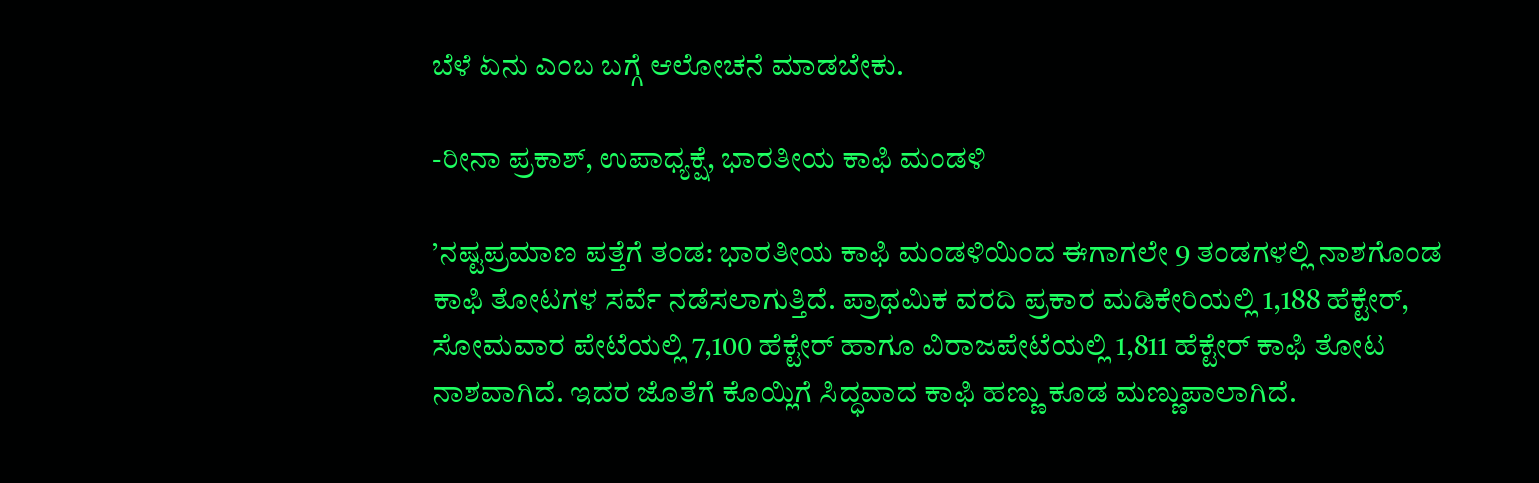ಬೆಳೆ ಏನು ಎಂಬ ಬಗ್ಗೆ ಆಲೋಚನೆ ಮಾಡಬೇಕು.

-ರೀನಾ ಪ್ರಕಾಶ್‌, ಉಪಾಧ್ಯಕ್ಷೆ, ಭಾರತೀಯ ಕಾಫಿ ಮಂಡಳಿ

’ನಷ್ಟಪ್ರಮಾಣ ಪತ್ತೆಗೆ ತಂಡ: ಭಾರತೀಯ ಕಾಫಿ ಮಂಡಳಿಯಿಂದ ಈಗಾಗಲೇ 9 ತಂಡಗಳಲ್ಲಿ ನಾಶಗೊಂಡ ಕಾಫಿ ತೋಟಗಳ ಸರ್ವೆ ನಡೆಸಲಾಗುತ್ತಿದೆ. ಪ್ರಾಥಮಿಕ ವರದಿ ಪ್ರಕಾರ ಮಡಿಕೇರಿಯಲ್ಲಿ 1,188 ಹೆಕ್ಟೇರ್‌, ಸೋಮವಾರ ಪೇಟೆಯಲ್ಲಿ 7,100 ಹೆಕ್ಟೇರ್‌ ಹಾಗೂ ವಿರಾಜಪೇಟೆಯಲ್ಲಿ 1,811 ಹೆಕ್ಟೇರ್‌ ಕಾಫಿ ತೋಟ ನಾಶವಾಗಿದೆ. ಇದರ ಜೊತೆಗೆ ಕೊಯ್ಲಿಗೆ ಸಿದ್ಧವಾದ ಕಾಫಿ ಹಣ್ಣು ಕೂಡ ಮಣ್ಣುಪಾಲಾಗಿದೆ.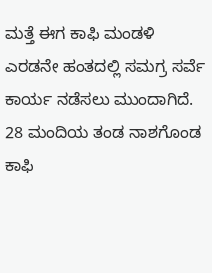ಮತ್ತೆ ಈಗ ಕಾಫಿ ಮಂಡಳಿ ಎರಡನೇ ಹಂತದಲ್ಲಿ ಸಮಗ್ರ ಸರ್ವೆ ಕಾರ್ಯ ನಡೆಸಲು ಮುಂದಾಗಿದೆ. 28 ಮಂದಿಯ ತಂಡ ನಾಶಗೊಂಡ ಕಾಫಿ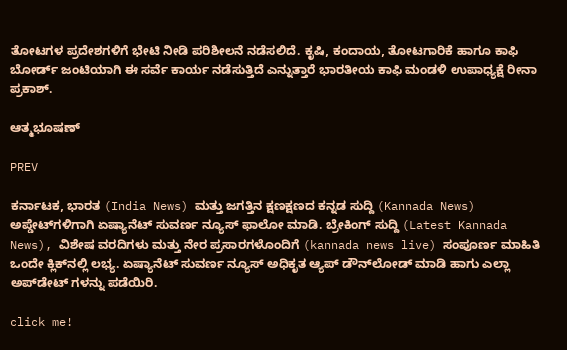ತೋಟಗಳ ಪ್ರದೇಶಗಳಿಗೆ ಭೇಟಿ ನೀಡಿ ಪರಿಶೀಲನೆ ನಡೆಸಲಿದೆ. ಕೃಷಿ, ಕಂದಾಯ, ತೋಟಗಾರಿಕೆ ಹಾಗೂ ಕಾಫಿ ಬೋರ್ಡ್‌ ಜಂಟಿಯಾಗಿ ಈ ಸರ್ವೆ ಕಾರ್ಯ ನಡೆಸುತ್ತಿದೆ ಎನ್ನುತ್ತಾರೆ ಭಾರತೀಯ ಕಾಫಿ ಮಂಡಳಿ ಉಪಾಧ್ಯಕ್ಷೆ ರೀನಾ ಪ್ರಕಾಶ್‌.

ಆತ್ಮಭೂಷಣ್

PREV

ಕರ್ನಾಟಕ, ಭಾರತ (India News) ಮತ್ತು ಜಗತ್ತಿನ ಕ್ಷಣಕ್ಷಣದ ಕನ್ನಡ ಸುದ್ದಿ (Kannada News) ಅಪ್ಡೇಟ್‌ಗಳಿಗಾಗಿ ಏಷ್ಯಾನೆಟ್ ಸುವರ್ಣ ನ್ಯೂಸ್‌ ಫಾಲೋ ಮಾಡಿ. ಬ್ರೇಕಿಂಗ್ ಸುದ್ದಿ (Latest Kannada News), ವಿಶೇಷ ವರದಿಗಳು ಮತ್ತು ನೇರ ಪ್ರಸಾರಗಳೊಂದಿಗೆ (kannada news live) ಸಂಪೂರ್ಣ ಮಾಹಿತಿ ಒಂದೇ ಕ್ಲಿಕ್‌ನಲ್ಲಿ ಲಭ್ಯ. ಏಷ್ಯಾನೆಟ್ ಸುವರ್ಣ ನ್ಯೂಸ್ ಅಧಿಕೃತ ಆ್ಯಪ್ ಡೌನ್‌ಲೋಡ್ ಮಾಡಿ ಹಾಗು ಎಲ್ಲಾ ಅಪ್‌ಡೇಟ್ ಗಳನ್ನು ಪಡೆಯಿರಿ.

click me!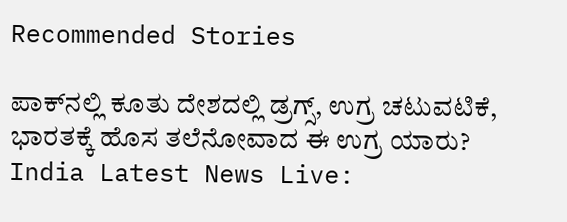Recommended Stories

ಪಾಕ್‌ನಲ್ಲಿ ಕೂತು ದೇಶದಲ್ಲಿ ಡ್ರಗ್ಸ್, ಉಗ್ರ ಚಟುವಟಿಕೆ, ಭಾರತಕ್ಕೆ ಹೊಸ ತಲೆನೋವಾದ ಈ ಉಗ್ರ ಯಾರು?
India Latest News Live: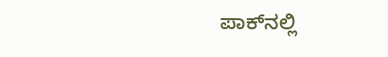ಪಾಕ್‌ನಲ್ಲಿ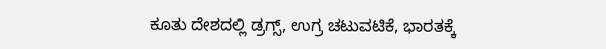ಕೂತು ದೇಶದಲ್ಲಿ ಡ್ರಗ್ಸ್, ಉಗ್ರ ಚಟುವಟಿಕೆ, ಭಾರತಕ್ಕೆ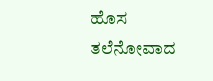ಹೊಸ ತಲೆನೋವಾದ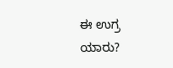ಈ ಉಗ್ರ ಯಾರು?